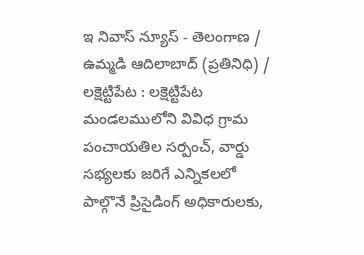ఇ నివాస్ న్యూస్ - తెలంగాణ / ఉమ్మడి ఆదిలాబాద్ (ప్రతినిధి) / లక్షెట్టిపేట : లక్షెట్టిపేట మండలములోని వివిధ గ్రామ పంచాయతిల సర్పంచ్, వార్డు సభ్యలకు జరిగే ఎన్నికలలో పాల్గొనే ప్రిసైడింగ్ అధికారులకు,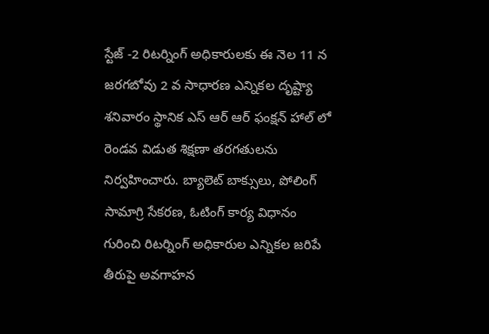స్టేజ్ -2 రిటర్నింగ్ అధికారులకు ఈ నెల 11 న జరగబోవు 2 వ సాధారణ ఎన్నికల దృష్ట్యా శనివారం స్థానిక ఎస్ ఆర్ ఆర్ ఫంక్షన్ హాల్ లో రెండవ విడుత శిక్షణా తరగతులను నిర్వహించారు. బ్యాలెట్ బాక్సులు, పోలింగ్ సామాగ్రి సేకరణ, ఓటింగ్ కార్య విధానం గురించి రిటర్నింగ్ అధికారుల ఎన్నికల జరిపే తీరుపై అవగాహన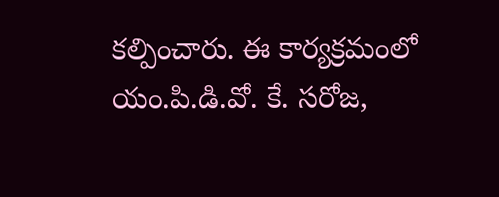కల్పించారు. ఈ కార్యక్రమంలో యం.పి.డి.వో. కే. సరోజ,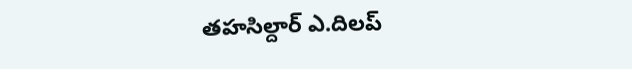తహసిల్దార్ ఎ.దిలప్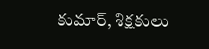కుమార్, శిక్షకులు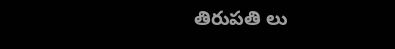తిరుపతి లు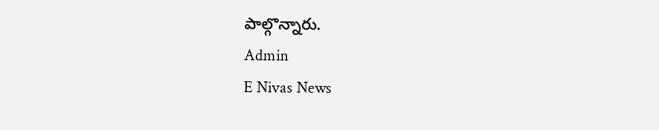పాల్గొన్నారు.
Admin
E Nivas News